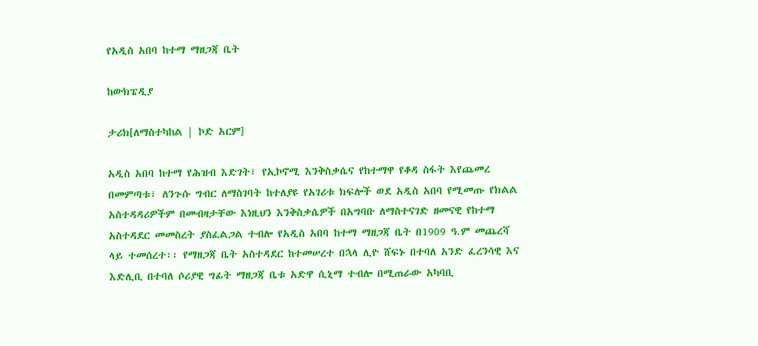የአዲስ አበባ ከተማ ማዘጋጃ ቤት

ከውክፔዲያ

ታሪክ[ለማስተካከል | ኮድ አርም]

አዲስ አበባ ከተማ የሕዝብ እድገት፣ የኢኮኖሚ እንቅስቃሴና የከተማዋ የቆዳ ስፋት እየጨመረ በመምጣቱ፣ ለንጉሱ ግብር ለማስገባት ከተለያዩ የአገሪቱ ክፍሎች ወደ አዲስ አበባ የሚመጡ የክልል አስተዳዳሪዎችም በመብዛታቸው እነዚህን እንቅስቃሴዎች በአግባቡ ለማስተናገድ ዘመናዊ የከተማ አስተዳደር መመስረት ያስፈልጋል ተብሎ የአዲስ አበባ ከተማ ማዘጋጃ ቤት በ1909 ዓ.ም መጨረሻ ላይ ተመሰረተ፡፡ የማዘጋጃ ቤት አስተዳደር ከተመሠረተ በኋላ ሊዮ ሸፍኑ በተባለ አንድ ፈረንሳዊ እና እድሊቢ በተባለ ሶሪያዊ ግፊት ማዘጋጃ ቤቱ አድዋ ሲኒማ ተብሎ በሚጠራው አካባቢ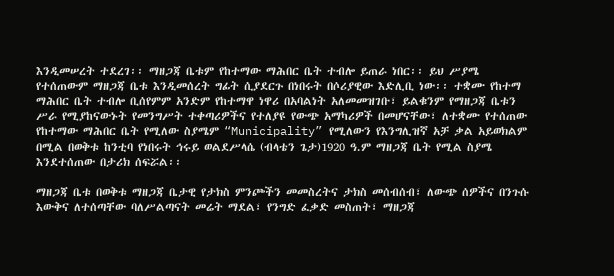እንዲመሠረት ተደረገ፡፡ ማዘጋጃ ቤቱም የከተማው ማሕበር ቤት ተብሎ ይጠራ ነበር፡፡ ይህ ሥያሜ የተሰጠውም ማዘጋጃ ቤቱ እንዲመሰረት ግፊት ሲያደርጉ በነበሩት በሶሪያዊው እድሊቢ ነው፡፡ ተቋሙ የከተማ ማሕበር ቤት ተብሎ ቢሰየምም አንድም የከተማዋ ነዋሪ በአባልነት አለመመዝገቡ፣ ይልቁንም የማዘጋጃ ቤቱን ሥራ የሚያከናውኑት የመንግሥት ተቀጣሪዎችና የተለያዩ የውጭ አማካሪዎች በመሆናቸው፣ ለተቋሙ የተሰጠው የከተማው ማሕበር ቤት የሚለው ስያሜም “Municipality” የሚለውን የእንግሊዝኛ አቻ ቃል አይወክልም በሚል በወቅቱ ከንቲባ የነበሩት ኅሩይ ወልደሥላሴ (ብላቴን ጌታ)1920 ዓ.ም ማዘጋጃ ቤት የሚል ስያሜ እንደተሰጠው በታሪክ ሰፍሯል፡፡

ማዘጋጃ ቤቱ በወቅቱ ማዘጋጃ ቤታዊ የታክስ ምንጮችን መመስረትና ታክስ መሰብሰብ፣ ለውጭ ሰዎችና በንጉሱ እውቅና ለተሰጣቸው ባለሥልጣናት መሬት ማደል፣ የንግድ ፈቃድ መስጠት፣ ማዘጋጃ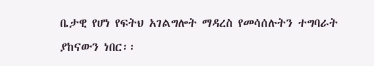ቤታዊ የሆነ የፍትህ አገልግሎት ማዳረስ የመሳሰሉትን ተግባራት ያከናውን ነበር፡፡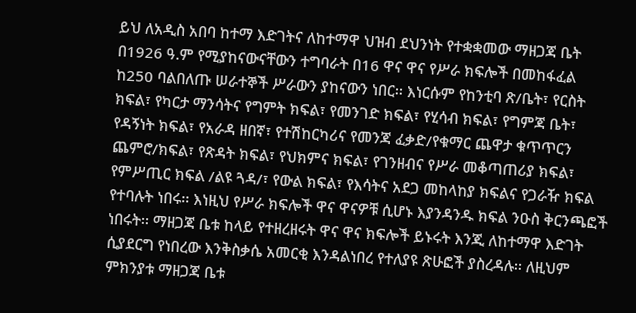ይህ ለአዲስ አበባ ከተማ እድገትና ለከተማዋ ህዝብ ደህንነት የተቋቋመው ማዘጋጃ ቤት በ1926 ዓ.ም የሚያከናውናቸውን ተግባራት በ16 ዋና ዋና የሥራ ክፍሎች በመከፋፈል ከ250 ባልበለጡ ሠራተኞች ሥራውን ያከናውን ነበር፡፡ እነርሱም የከንቲባ ጽ/ቤት፣ የርስት ክፍል፣ የካርታ ማንሳትና የግምት ክፍል፣ የመንገድ ክፍል፣ የሂሳብ ክፍል፣ የግምጃ ቤት፣ የዳኝነት ክፍል፣ የአራዳ ዘበኛ፣ የተሽከርካሪና የመንጃ ፈቃድ/የቁማር ጨዋታ ቁጥጥርን ጨምሮ/ክፍል፣ የጽዳት ክፍል፣ የህክምና ክፍል፣ የገንዘብና የሥራ መቆጣጠሪያ ክፍል፣ የምሥጢር ክፍል /ልዩ ጓዳ/፣ የውል ክፍል፣ የእሳትና አደጋ መከላከያ ክፍልና የጋራዥ ክፍል የተባሉት ነበሩ፡፡ እነዚህ የሥራ ክፍሎች ዋና ዋናዎቹ ሲሆኑ እያንዳንዱ ክፍል ንዑስ ቅርንጫፎች ነበሩት፡፡ ማዘጋጃ ቤቱ ከላይ የተዘረዘሩት ዋና ዋና ክፍሎች ይኑሩት እንጂ ለከተማዋ እድገት ሲያደርግ የነበረው እንቅስቃሴ አመርቂ እንዳልነበረ የተለያዩ ጽሁፎች ያስረዳሉ፡፡ ለዚህም ምክንያቱ ማዘጋጃ ቤቱ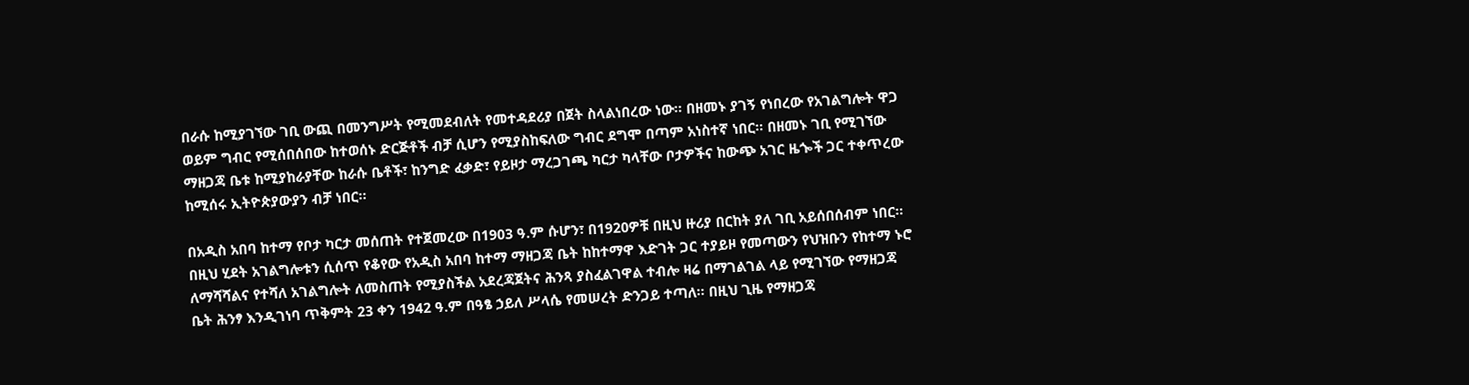በራሱ ከሚያገኘው ገቢ ውጪ በመንግሥት የሚመደብለት የመተዳደሪያ በጀት ስላልነበረው ነው፡፡ በዘመኑ ያገኝ የነበረው የአገልግሎት ዋጋ ወይም ግብር የሚሰበሰበው ከተወሰኑ ድርጅቶች ብቻ ሲሆን የሚያስከፍለው ግብር ደግሞ በጣም አነስተኛ ነበር፡፡ በዘመኑ ገቢ የሚገኘው ማዘጋጃ ቤቱ ከሚያከራያቸው ከራሱ ቤቶች፣ ከንግድ ፈቃድ፣ የይዞታ ማረጋገጫ ካርታ ካላቸው ቦታዎችና ከውጭ አገር ዜጐች ጋር ተቀጥረው ከሚሰሩ ኢትዮጵያውያን ብቻ ነበር፡፡

በአዲስ አበባ ከተማ የቦታ ካርታ መሰጠት የተጀመረው በ1903 ዓ.ም ሱሆን፣ በ1920ዎቹ በዚህ ዙሪያ በርከት ያለ ገቢ አይሰበሰብም ነበር፡፡ በዚህ ሂደት አገልግሎቱን ሲሰጥ የቆየው የአዲስ አበባ ከተማ ማዘጋጃ ቤት ከከተማዋ እድገት ጋር ተያይዞ የመጣውን የህዝቡን የከተማ ኑሮ ለማሻሻልና የተሻለ አገልግሎት ለመስጠት የሚያስችል አደረጃጀትና ሕንጻ ያስፈልገዋል ተብሎ ዛሬ በማገልገል ላይ የሚገኘው የማዘጋጃ ቤት ሕንፃ እንዲገነባ ጥቅምት 23 ቀን 1942 ዓ.ም በዓፄ ኃይለ ሥላሴ የመሠረት ድንጋይ ተጣለ፡፡ በዚህ ጊዜ የማዘጋጃ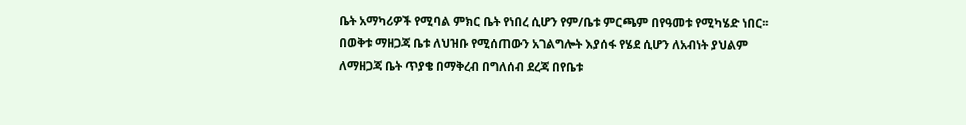ቤት አማካሪዎች የሚባል ምክር ቤት የነበረ ሲሆን የም/ቤቱ ምርጫም በየዓመቱ የሚካሄድ ነበር፡፡ በወቅቱ ማዘጋጃ ቤቱ ለህዝቡ የሚሰጠውን አገልግሎት እያሰፋ የሄደ ሲሆን ለአብነት ያህልም ለማዘጋጃ ቤት ጥያቄ በማቅረብ በግለሰብ ደረጃ በየቤቱ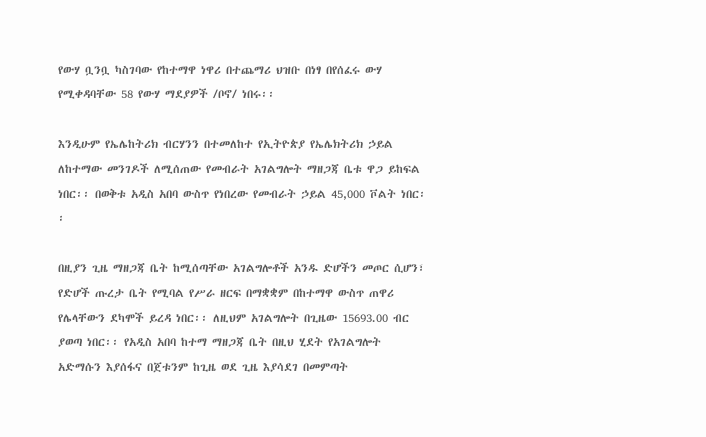የውሃ ቧንቧ ካስገባው የከተማዋ ነዋሪ በተጨማሪ ህዝቡ በነፃ በየሰፈሩ ውሃ የሚቀዳባቸው 58 የውሃ ማደያዎች /ቦኖ/ ነበሩ፡፡

እንዲሁም የኤሌከትሪክ ብርሃንን በተመለከተ የኢትዮጵያ የኤሌክትሪክ ኃይል ለከተማው መንገዶች ለሚሰጠው የመብራት አገልግሎት ማዘጋጃ ቤቱ ዋጋ ይከፍል ነበር፡፡ በወቅቱ አዲስ አበባ ውስጥ የነበረው የመብራት ኃይል 45,000 ቮልት ነበር፡፡

በዚያን ጊዜ ማዘጋጃ ቤት ከሚሰጣቸው አገልግሎቶች አንዱ ድሆችን መጦር ሲሆን፣ የድሆች ጡረታ ቤት የሚባል የሥራ ዘርፍ በማቋቋም በከተማዋ ውስጥ ጠዋሪ የሌላቸውን ደካሞች ይረዳ ነበር፡፡ ለዚህም አገልግሎት በጊዜው 15693.00 ብር ያወጣ ነበር፡፡ የአዲስ አበባ ከተማ ማዘጋጃ ቤት በዚህ ሂደት የአገልግሎት አድማሱን እያሰፋና በጀቱንም ከጊዜ ወደ ጊዜ እያሳደገ በመምጣት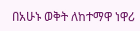በአሁኑ ወቅት ለከተማዋ ነዋሪ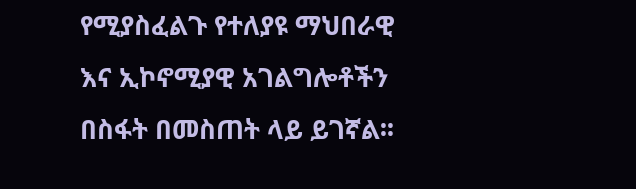የሚያስፈልጉ የተለያዩ ማህበራዊ እና ኢኮኖሚያዊ አገልግሎቶችን በስፋት በመስጠት ላይ ይገኛል፡፡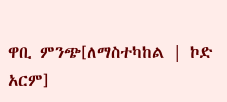ዋቢ ምንጭ[ለማስተካከል | ኮድ አርም]